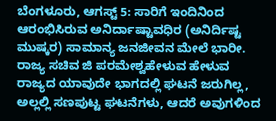ಬೆಂಗಳೂರು, ಆಗಸ್ಟ್ 5: ಸಾರಿಗೆ ಇಂದಿನಿಂದ ಆರಂಭಿಸಿರುವ ಅನಿರ್ದಾಷ್ಟಾವಧಿರ (ಅನಿರ್ದಿಷ್ಟ ಮುಷ್ಕರ) ಸಾಮಾನ್ಯ ಜನಜೀವನ ಮೇಲೆ ಭಾರೀ. ರಾಜ್ಯ ಸಚಿವ ಜಿ ಪರಮೇಶ್ವಹೇಳುವ ಹೇಳುವ ರಾಜ್ಯದ ಯಾವುದೇ ಭಾಗದಲ್ಲಿ ಘಟನೆ ಜರುಗಿಲ್ಲ, ಅಲ್ಲಲ್ಲಿ ಸಣಪುಟ್ಟ ಘಟನೆಗಳು, ಆದರೆ ಅವುಗಳಿಂದ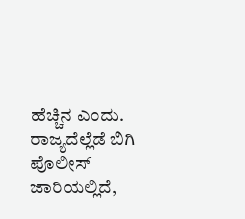ಹೆಚ್ಚಿನ ಎಂದು. ರಾಜ್ಯದೆಲ್ಲೆಡೆ ಬಿಗಿ ಪೊಲೀಸ್ ಜಾರಿಯಲ್ಲಿದೆ,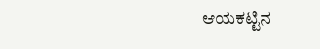ಆಯಕಟ್ಟಿನ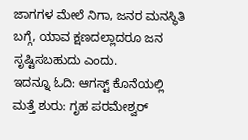ಜಾಗಗಳ ಮೇಲೆ ನಿಗಾ, ಜನರ ಮನಸ್ಥಿತಿ ಬಗ್ಗೆ, ಯಾವ ಕ್ಷಣದಲ್ಲಾದರೂ ಜನ ಸೃಷ್ಟಿಸಬಹುದು ಎಂದು.
ಇದನ್ನೂ ಓದಿ: ಆಗಸ್ಟ್ ಕೊನೆಯಲ್ಲಿ ಮತ್ತೆ ಶುರು: ಗೃಹ ಪರಮೇಶ್ವರ್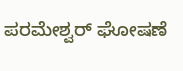ಪರಮೇಶ್ವರ್ ಘೋಷಣೆ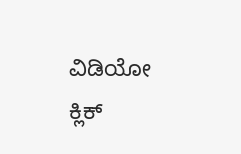ವಿಡಿಯೋ ಕ್ಲಿಕ್